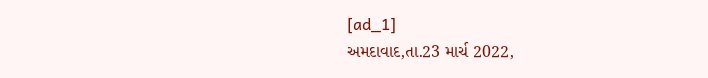[ad_1]
અમદાવાદ,તા.23 માર્ચ 2022,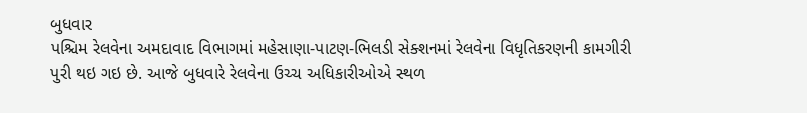બુધવાર
પશ્ચિમ રેલવેના અમદાવાદ વિભાગમાં મહેસાણા-પાટણ-ભિલડી સેક્શનમાં રેલવેના વિધૃતિકરણની કામગીરી પુરી થઇ ગઇ છે. આજે બુધવારે રેલવેના ઉચ્ચ અધિકારીઓએ સ્થળ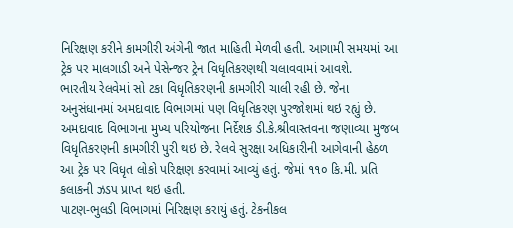નિરિક્ષણ કરીને કામગીરી અંગેની જાત માહિતી મેળવી હતી. આગામી સમયમાં આ ટ્રેક પર માલગાડી અને પેસેન્જર ટ્રેન વિધૃતિકરણથી ચલાવવામાં આવશે.
ભારતીય રેલવેમાં સો ટકા વિધૃતિકરણની કામગીરી ચાલી રહી છે. જેના અનુસંધાનમાં અમદાવાદ વિભાગમાં પણ વિધૃતિકરણ પુરજોશમાં થઇ રહ્યું છે. અમદાવાદ વિભાગના મુખ્ય પરિયોજના નિર્દેશક ડી.કે.શ્રીવાસ્તવના જણાવ્યા મુજબ વિધૃતિકરણની કામગીરી પુરી થઇ છે. રેલવે સુરક્ષા અધિકારીની આગેવાની હેઠળ આ ટ્રેક પર વિધૃત લોકો પરિક્ષણ કરવામાં આવ્યું હતું. જેમાં ૧૧૦ કિ.મી. પ્રતિ કલાકની ઝડપ પ્રાપ્ત થઇ હતી.
પાટણ-ભુલડી વિભાગમાં નિરિક્ષણ કરાયું હતું. ટેકનીકલ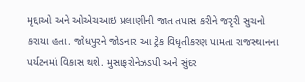મૃદ્દાઓ અને ઓએચઆઇ પ્રલાણીની જાત તપાસ કરીને જરૃરી સુચનો કરાયા હતા. જોધપુરને જોડનાર આ ટ્રેક વિધૃતીકરણ પામતા રાજસ્થાનના પર્યટનમાં વિકાસ થશે. મુસાફરોનેઝડપી અને સુંદર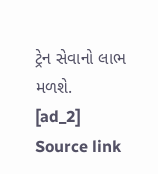ટ્રેન સેવાનો લાભ મળશે.
[ad_2]
Source link